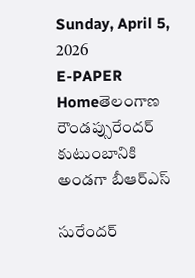Sunday, April 5, 2026
E-PAPER
Homeతెలంగాణ రౌండప్సురేందర్ కుటుంబానికి అండగా బీఆర్ఎస్

సురేందర్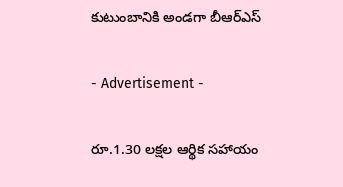కుటుంబానికి అండగా బీఆర్ఎస్

- Advertisement -

రూ.1.30 లక్షల ఆర్థిక సహాయం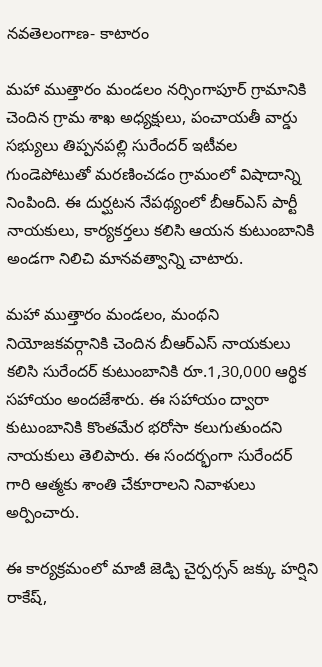నవతెలంగాణ- కాటారం

మహా ముత్తారం మండలం నర్సింగాపూర్ గ్రామానికి చెందిన గ్రామ శాఖ అధ్యక్షులు, పంచాయతీ వార్డు సభ్యులు తిప్పనపల్లి సురేందర్ ఇటీవల గుండెపోటుతో మరణించడం గ్రామంలో విషాదాన్ని నింపింది. ఈ దుర్ఘటన నేపథ్యంలో బీఆర్ఎస్ పార్టీ నాయకులు, కార్యకర్తలు కలిసి ఆయన కుటుంబానికి అండగా నిలిచి మానవత్వాన్ని చాటారు.

మహా ముత్తారం మండలం, మంథని నియోజకవర్గానికి చెందిన బీఆర్ఎస్ నాయకులు కలిసి సురేందర్ కుటుంబానికి రూ.1,30,000 ఆర్థిక సహాయం అందజేశారు. ఈ సహాయం ద్వారా కుటుంబానికి కొంతమేర భరోసా కలుగుతుందని నాయకులు తెలిపారు. ఈ సందర్భంగా సురేందర్ గారి ఆత్మకు శాంతి చేకూరాలని నివాళులు అర్పించారు.

ఈ కార్యక్రమంలో మాజీ జెడ్పి చైర్పర్సన్ జక్కు హర్షిని రాకేష్,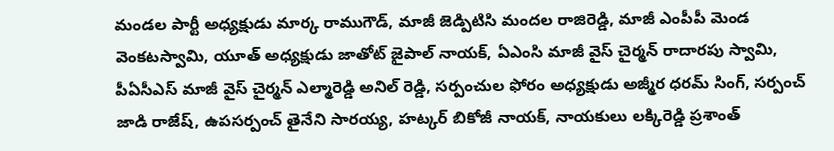మండల పార్టీ అధ్యక్షుడు మార్క రాముగౌడ్, మాజీ జెడ్పిటిసి మందల రాజిరెడ్డి, మాజీ ఎంపీపీ మెండ వెంకటస్వామి, యూత్ అధ్యక్షుడు జాతోట్ జైపాల్ నాయక్, ఏఎంసి మాజీ వైస్ చైర్మన్ రాదారపు స్వామి, పీఏసీఎస్ మాజీ వైస్ చైర్మన్ ఎల్మారెడ్డి అనిల్ రెడ్డి, సర్పంచుల ఫోరం అధ్యక్షుడు అజ్మీర ధరమ్ సింగ్, సర్పంచ్ జాడి రాజేష్, ఉపసర్పంచ్ తైనేని సారయ్య, హట్కర్ బికోజీ నాయక్, నాయకులు లక్కిరెడ్డి ప్రశాంత్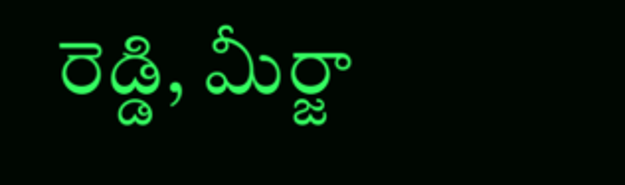రెడ్డి, మీర్జా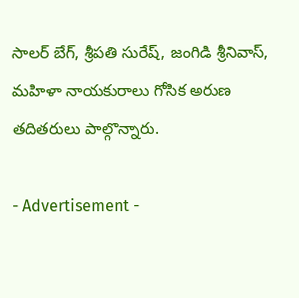సాలర్ బేగ్, శ్రీపతి సురేష్, జంగిడి శ్రీనివాస్, మహిళా నాయకురాలు గోసిక అరుణ తదితరులు పాల్గొన్నారు.

- Advertisement -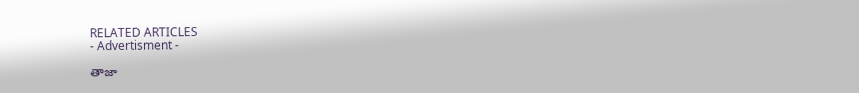RELATED ARTICLES
- Advertisment -

తాజా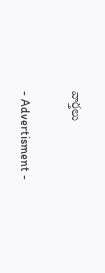వార్తలు

- Advertisment -